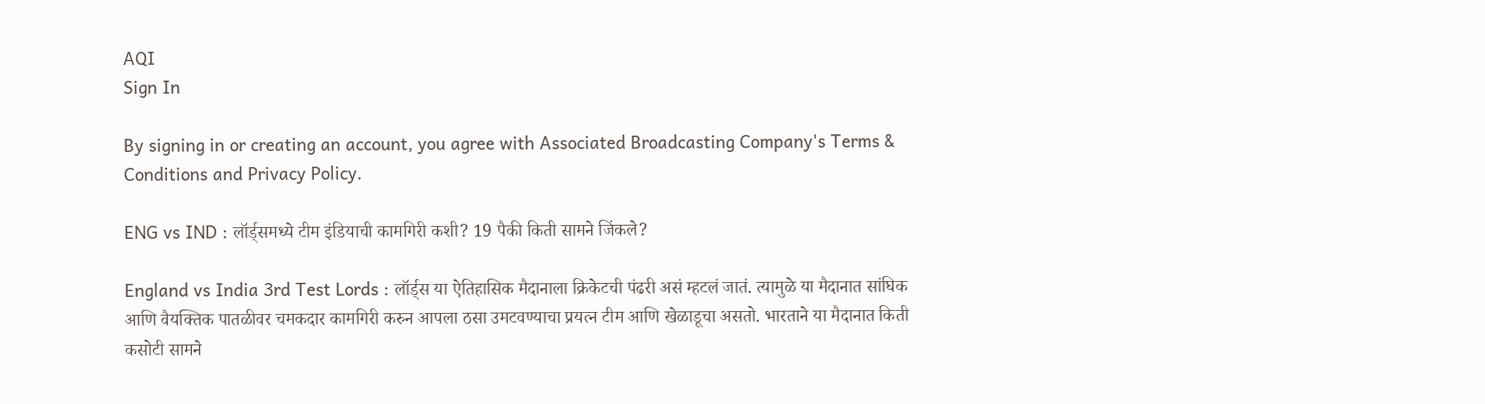AQI
Sign In

By signing in or creating an account, you agree with Associated Broadcasting Company's Terms & Conditions and Privacy Policy.

ENG vs IND : लॉर्ड्समध्ये टीम इंडियाची कामगिरी कशी? 19 पैकी किती सामने जिंकले?

England vs India 3rd Test Lords : लॉर्ड्स या ऐतिहासिक मैदानाला क्रिकेटची पंढरी असं म्हटलं जातं. त्यामुळे या मैदानात सांघिक आणि वैयक्तिक पातळीवर चमकदार कामगिरी करुन आपला ठसा उमटवण्याचा प्रयत्न टीम आणि खेळाडूचा असतो. भारताने या मैदानात किती कसोटी सामने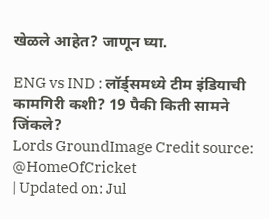खेळले आहेत? जाणून घ्या.

ENG vs IND : लॉर्ड्समध्ये टीम इंडियाची कामगिरी कशी? 19 पैकी किती सामने जिंकले?
Lords GroundImage Credit source: @HomeOfCricket
| Updated on: Jul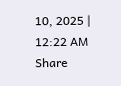10, 2025 | 12:22 AM
Share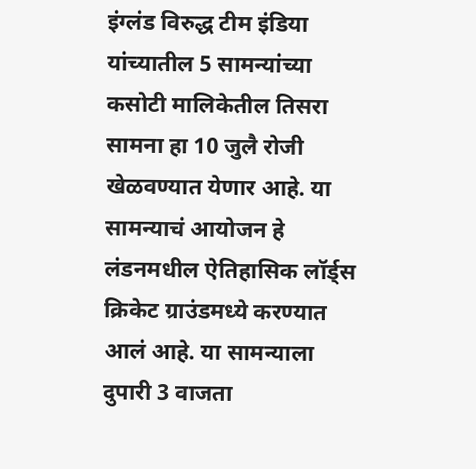इंग्लंड विरुद्ध टीम इंडिया यांच्यातील 5 सामन्यांच्या कसोटी मालिकेतील तिसरा सामना हा 10 जुलै रोजी खेळवण्यात येणार आहे. या सामन्याचं आयोजन हे लंडनमधील ऐतिहासिक लॉर्ड्स क्रिकेट ग्राउंडमध्ये करण्यात आलं आहे. या सामन्याला दुपारी 3 वाजता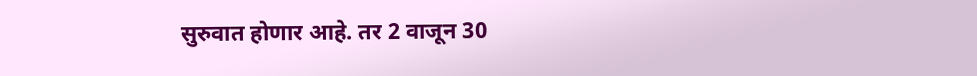सुरुवात होणार आहे. तर 2 वाजून 30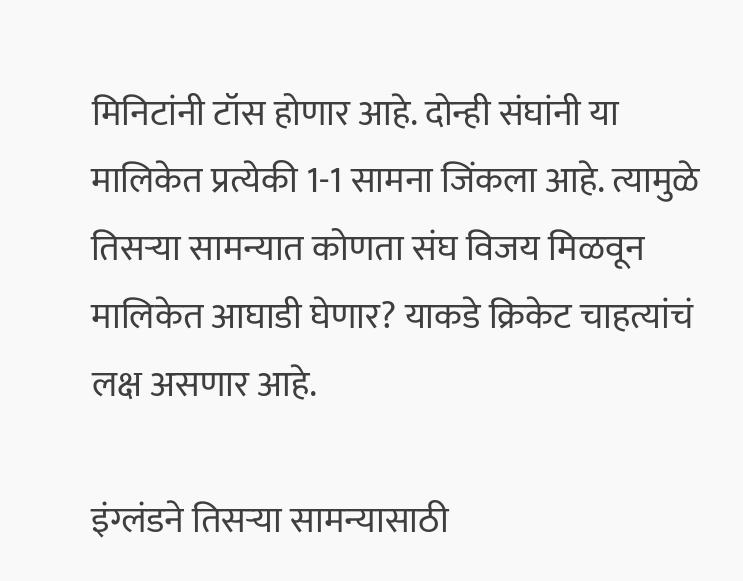मिनिटांनी टॉस होणार आहे. दोन्ही संघांनी या मालिकेत प्रत्येकी 1-1 सामना जिंकला आहे. त्यामुळे तिसऱ्या सामन्यात कोणता संघ विजय मिळवून मालिकेत आघाडी घेणार? याकडे क्रिकेट चाहत्यांचं लक्ष असणार आहे.

इंग्लंडने तिसऱ्या सामन्यासाठी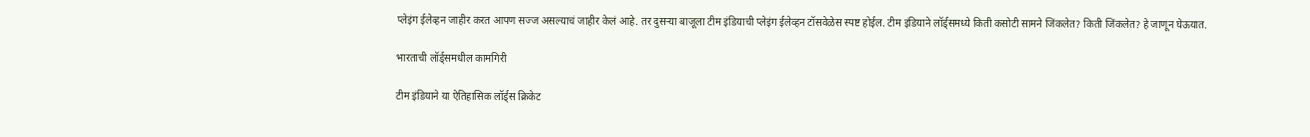प्लेइंग ईलेव्हन जाहीर करत आपण सज्ज असल्याचं जाहीर केलं आहे. तर दुसऱ्या बाजूला टीम इंडियाची प्लेइंग ईलेव्हन टॉसवेळेस स्पष्ट होईल. टीम इंडियाने लॉर्ड्समध्ये किती कसोटी सामने जिंकलेत? किती जिंकलेत? हे जाणून घेऊयात.

भारताची लॉर्ड्समधील कामगिरी

टीम इंडियाने या ऐतिहासिक लॉर्ड्स क्रिकेट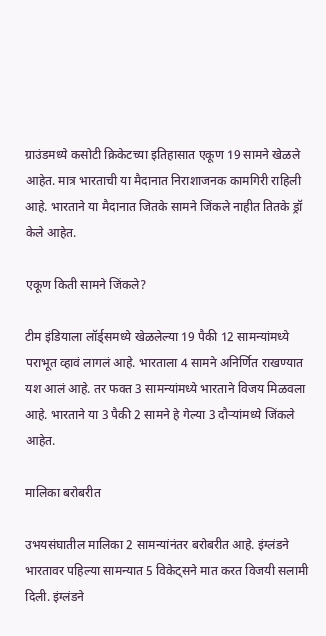ग्राउंडमध्ये कसोटी क्रिकेटच्या इतिहासात एकूण 19 सामने खेळले आहेत. मात्र भारताची या मैदानात निराशाजनक कामगिरी राहिली आहे. भारताने या मैदानात जितके सामने जिंकले नाहीत तितके ड्रॉ केले आहेत.

एकूण किती सामने जिंकले?

टीम इंडियाला लॉर्ड्समध्ये खेळलेल्या 19 पैकी 12 सामन्यांमध्ये पराभूत व्हावं लागलं आहे. भारताला 4 सामने अनिर्णित राखण्यात यश आलं आहे. तर फक्त 3 सामन्यांमध्ये भारताने विजय मिळवला आहे. भारताने या 3 पैकी 2 सामने हे गेल्या 3 दौऱ्यांमध्ये जिंकले आहेत.

मालिका बरोबरीत

उभयसंघातील मालिका 2 सामन्यांनंतर बरोबरीत आहे. इंग्लंडने भारतावर पहिल्या सामन्यात 5 विकेट्सने मात करत विजयी सलामी दिली. इंग्लंडने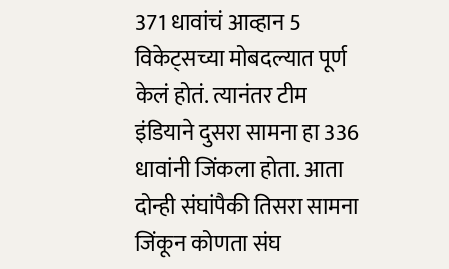371 धावांचं आव्हान 5 विकेट्सच्या मोबदल्यात पूर्ण केलं होतं. त्यानंतर टीम इंडियाने दुसरा सामना हा 336 धावांनी जिंकला होता. आता दोन्ही संघांपैकी तिसरा सामना जिंकून कोणता संघ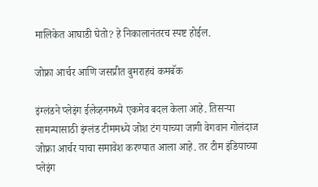मालिकेत आघाडी घेतो? हे निकालानंतरच स्पष्ट होईल.

जोफ्रा आर्चर आणि जसप्रीत बुमराहचं कमबॅक

इंग्लंडने प्लेइंग ईलेव्हनमध्ये एकमेव बदल केला आहे. तिसऱ्या सामन्यासाठी इंग्लंड टीममध्ये जोश टंग याच्या जागी वेगवान गोलंदाज जोफ्रा आर्चर याचा समावेश करण्यात आला आहे. तर टीम इंडियाच्या प्लेइंग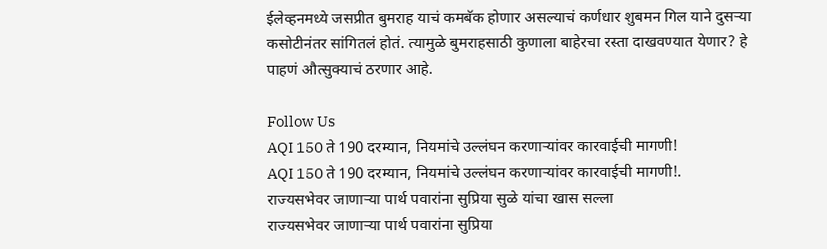ईलेव्हनमध्ये जसप्रीत बुमराह याचं कमबॅक होणार असल्याचं कर्णधार शुबमन गिल याने दुसऱ्या कसोटीनंतर सांगितलं होतं. त्यामुळे बुमराहसाठी कुणाला बाहेरचा रस्ता दाखवण्यात येणार? हे पाहणं औत्सुक्याचं ठरणार आहे.

Follow Us
AQI 150 ते 190 दरम्यान, नियमांचे उल्लंघन करणाऱ्यांवर कारवाईची मागणी!
AQI 150 ते 190 दरम्यान, नियमांचे उल्लंघन करणाऱ्यांवर कारवाईची मागणी!.
राज्यसभेवर जाणाऱ्या पार्थ पवारांना सुप्रिया सुळे यांचा खास सल्ला
राज्यसभेवर जाणाऱ्या पार्थ पवारांना सुप्रिया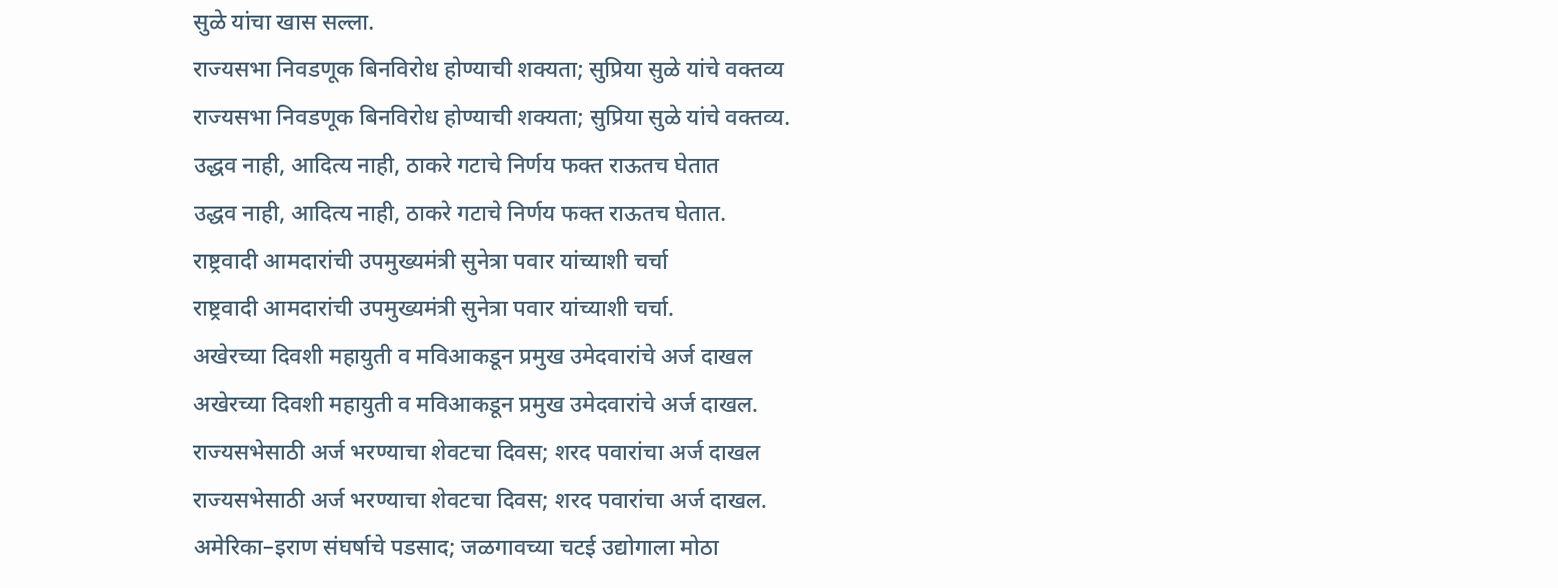सुळे यांचा खास सल्ला.
राज्यसभा निवडणूक बिनविरोध होण्याची शक्यता; सुप्रिया सुळे यांचे वक्तव्य
राज्यसभा निवडणूक बिनविरोध होण्याची शक्यता; सुप्रिया सुळे यांचे वक्तव्य.
उद्धव नाही, आदित्य नाही, ठाकरे गटाचे निर्णय फक्त राऊतच घेतात
उद्धव नाही, आदित्य नाही, ठाकरे गटाचे निर्णय फक्त राऊतच घेतात.
राष्ट्रवादी आमदारांची उपमुख्यमंत्री सुनेत्रा पवार यांच्याशी चर्चा
राष्ट्रवादी आमदारांची उपमुख्यमंत्री सुनेत्रा पवार यांच्याशी चर्चा.
अखेरच्या दिवशी महायुती व मविआकडून प्रमुख उमेदवारांचे अर्ज दाखल
अखेरच्या दिवशी महायुती व मविआकडून प्रमुख उमेदवारांचे अर्ज दाखल.
राज्यसभेसाठी अर्ज भरण्याचा शेवटचा दिवस; शरद पवारांचा अर्ज दाखल
राज्यसभेसाठी अर्ज भरण्याचा शेवटचा दिवस; शरद पवारांचा अर्ज दाखल.
अमेरिका–इराण संघर्षाचे पडसाद; जळगावच्या चटई उद्योगाला मोठा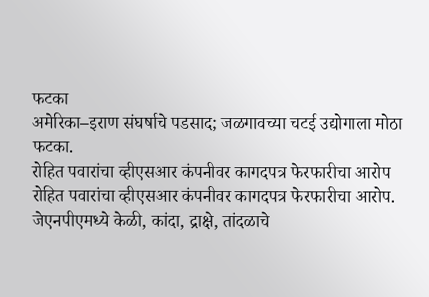फटका
अमेरिका–इराण संघर्षाचे पडसाद; जळगावच्या चटई उद्योगाला मोठा फटका.
रोहित पवारांचा व्हीएसआर कंपनीवर कागदपत्र फेरफारीचा आरोप
रोहित पवारांचा व्हीएसआर कंपनीवर कागदपत्र फेरफारीचा आरोप.
जेएनपीएमध्ये केळी, कांदा, द्राक्षे, तांदळाचे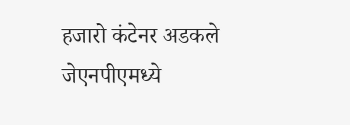हजारो कंटेनर अडकले
जेएनपीएमध्ये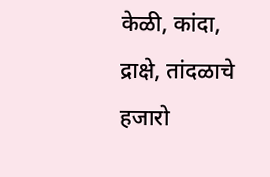केळी, कांदा, द्राक्षे, तांदळाचे हजारो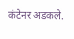कंटेनर अडकले.